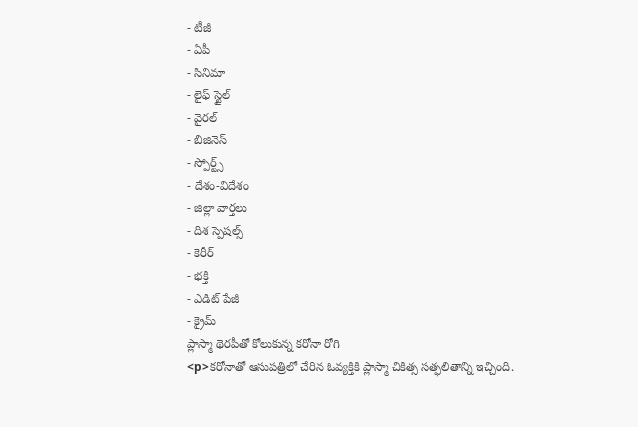- టీజీ
- ఏపీ
- సినిమా
- లైఫ్ స్టైల్
- వైరల్
- బిజినెస్
- స్పోర్ట్స్
- దేశం-విదేశం
- జిల్లా వార్తలు
- దిశ స్పెషల్స్
- కెరీర్
- భక్తి
- ఎడిట్ పేజీ
- క్రైమ్
ప్లాస్మా థెరపీతో కోలుకున్న కరోనా రోగి
<p>కరోనాతో ఆసుపత్రిలో చేరిన ఓవ్యక్తికి ప్లాస్మా చికిత్స సత్ఫలితాన్ని ఇచ్చింది.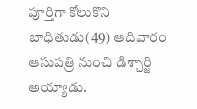పూర్తిగా కోలుకొని బాధితుడు(49) ఆదివారం ఆసుపత్రి నుంచి డిశ్చార్జి అయ్యాడు.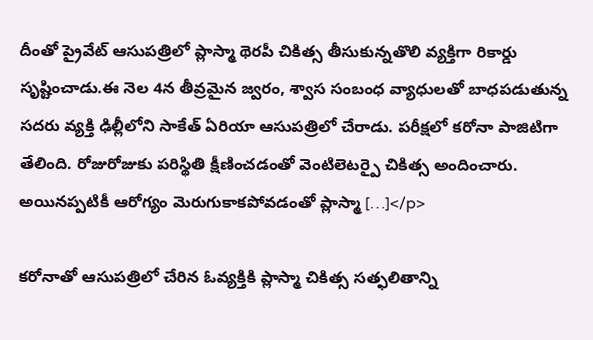దీంతో ప్రైవేట్ ఆసుపత్రిలో ప్లాస్మా థెరపీ చికిత్స తీసుకున్నతొలి వ్యక్తిగా రికార్డు సృష్టించాడు.ఈ నెల 4న తీవ్రమైన జ్వరం, శ్వాస సంబంధ వ్యాధులతో బాధపడుతున్న సదరు వ్యక్తి ఢిల్లీలోని సాకేత్ ఏరియా ఆసుపత్రిలో చేరాడు. పరీక్షలో కరోనా పాజిటిగా తేలింది. రోజురోజుకు పరిస్థితి క్షీణించడంతో వెంటిలెటర్పై చికిత్స అందించారు. అయినప్పటికీ ఆరోగ్యం మెరుగుకాకపోవడంతో ప్లాస్మా […]</p>

కరోనాతో ఆసుపత్రిలో చేరిన ఓవ్యక్తికి ప్లాస్మా చికిత్స సత్ఫలితాన్ని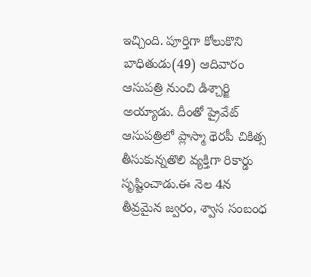ఇచ్చింది. పూర్తిగా కోలుకొని బాధితుడు(49) ఆదివారం ఆసుపత్రి నుంచి డిశ్చార్జి అయ్యాడు. దీంతో ప్రైవేట్ ఆసుపత్రిలో ప్లాస్మా థెరపీ చికిత్స తీసుకున్నతొలి వ్యక్తిగా రికార్డు సృష్టించాడు.ఈ నెల 4న తీవ్రమైన జ్వరం, శ్వాస సంబంధ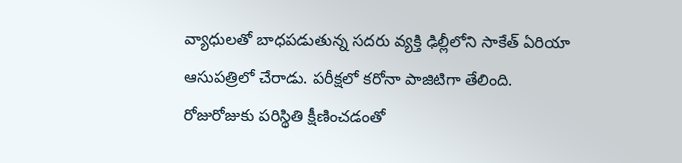వ్యాధులతో బాధపడుతున్న సదరు వ్యక్తి ఢిల్లీలోని సాకేత్ ఏరియా ఆసుపత్రిలో చేరాడు. పరీక్షలో కరోనా పాజిటిగా తేలింది. రోజురోజుకు పరిస్థితి క్షీణించడంతో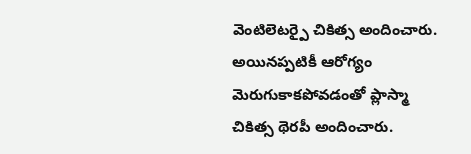వెంటిలెటర్పై చికిత్స అందించారు. అయినప్పటికీ ఆరోగ్యం మెరుగుకాకపోవడంతో ప్లాస్మా చికిత్స థెరపీ అందించారు.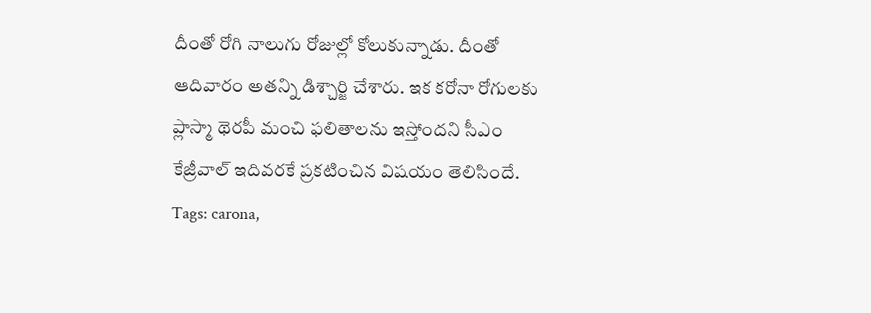దీంతో రోగి నాలుగు రోజుల్లో కోలుకున్నాడు. దీంతో ఆదివారం అతన్ని డిశ్చార్జి చేశారు. ఇక కరోనా రోగులకు ప్లాస్మా థెరపీ మంచి ఫలితాలను ఇస్తోందని సీఎం కేజ్రీవాల్ ఇదివరకే ప్రకటించిన విషయం తెలిసిందే.
Tags: carona,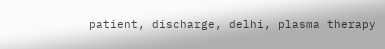patient, discharge, delhi, plasma therapy